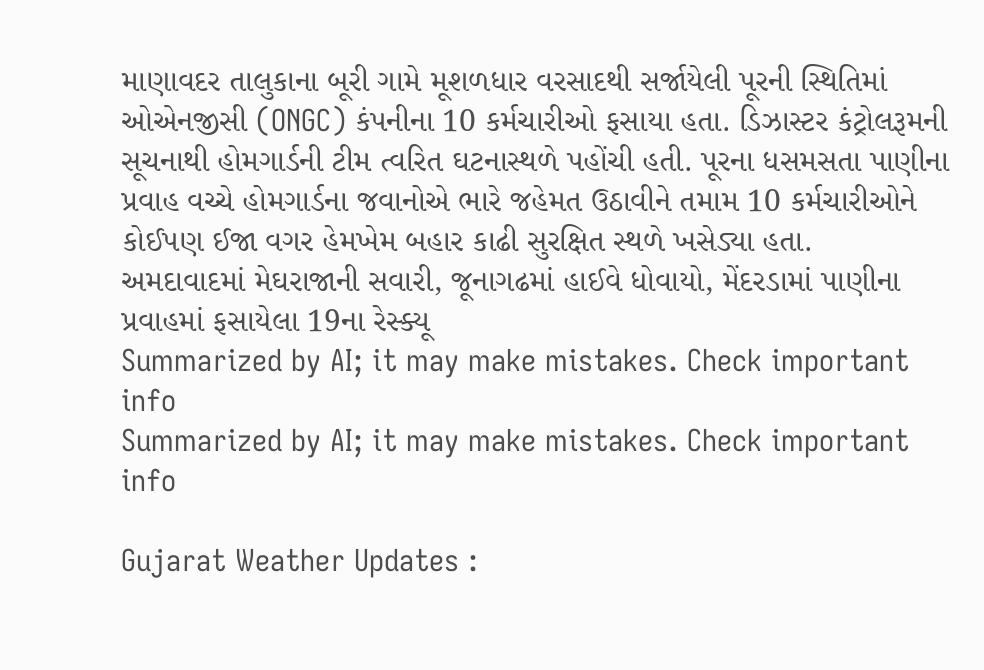માણાવદર તાલુકાના બૂરી ગામે મૂશળધાર વરસાદથી સર્જાયેલી પૂરની સ્થિતિમાં ઓએનજીસી (ONGC) કંપનીના 10 કર્મચારીઓ ફસાયા હતા. ડિઝાસ્ટર કંટ્રોલરૂમની સૂચનાથી હોમગાર્ડની ટીમ ત્વરિત ઘટનાસ્થળે પહોંચી હતી. પૂરના ધસમસતા પાણીના પ્રવાહ વચ્ચે હોમગાર્ડના જવાનોએ ભારે જહેમત ઉઠાવીને તમામ 10 કર્મચારીઓને કોઈપણ ઈજા વગર હેમખેમ બહાર કાઢી સુરક્ષિત સ્થળે ખસેડ્યા હતા.
અમદાવાદમાં મેઘરાજાની સવારી, જૂનાગઢમાં હાઈવે ધોવાયો, મેંદરડામાં પાણીના પ્રવાહમાં ફસાયેલા 19ના રેસ્ક્યૂ
Summarized by AI; it may make mistakes. Check important info
Summarized by AI; it may make mistakes. Check important info

Gujarat Weather Updates :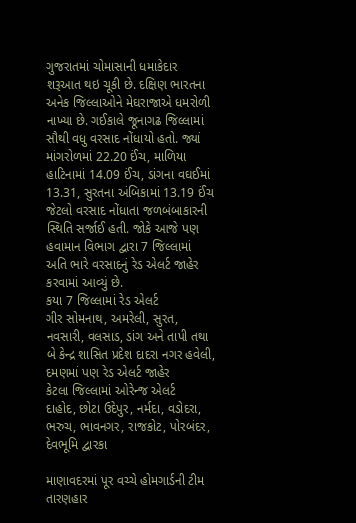ગુજરાતમાં ચોમાસાની ધમાકેદાર શરૂઆત થઇ ચૂકી છે. દક્ષિણ ભારતના અનેક જિલ્લાઓને મેઘરાજાએ ધમરોળી નાખ્યા છે. ગઈકાલે જૂનાગઢ જિલ્લામાં સૌથી વધુ વરસાદ નોંધાયો હતો. જ્યાં માંગરોળમાં 22.20 ઈંચ, માળિયા હાટિનામાં 14.09 ઈંચ, ડાંગના વઘઈમાં 13.31, સુરતના અંબિકામાં 13.19 ઈંચ જેટલો વરસાદ નોંધાતા જળબંબાકારની સ્થિતિ સર્જાઈ હતી. જોકે આજે પણ હવામાન વિભાગ દ્વારા 7 જિલ્લામાં અતિ ભારે વરસાદનું રેડ એલર્ટ જાહેર કરવામાં આવ્યું છે.
કયા 7 જિલ્લામાં રેડ એલર્ટ
ગીર સોમનાથ, અમરેલી, સુરત, નવસારી, વલસાડ, ડાંગ અને તાપી તથા બે કેન્દ્ર શાસિત પ્રદેશ દાદરા નગર હવેલી, દમણમાં પણ રેડ એલર્ટ જાહેર
કેટલા જિલ્લામાં ઓરેન્જ એલર્ટ
દાહોદ, છોટા ઉદેપુર, નર્મદા, વડોદરા, ભરુચ, ભાવનગર, રાજકોટ, પોરબંદર, દેવભૂમિ દ્વારકા

માણાવદરમાં પૂર વચ્ચે હોમગાર્ડની ટીમ તારણહાર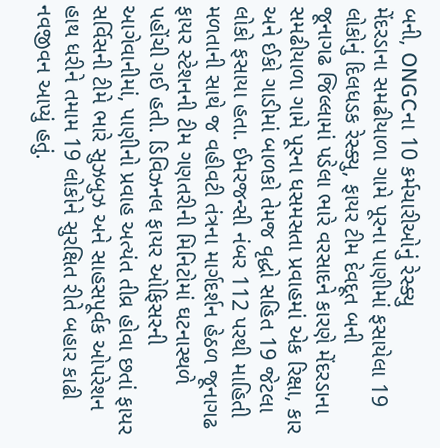બની, ONGCના 10 કર્મચારીઓનું રેસ્ક્યુ
મેંદરડાના સમઢીયાળા ગામે પૂરના પાણીમાં ફસાયેલા 19 લોકોનું દિલધડક રેસ્ક્યુ, ફાયર ટીમ દેવદૂત બની
જૂનાગઢ જિલ્લામાં પડેલા ભારે વરસાદને કારણે મેંદરડાના સમઢીયાળા ગામે પૂરના ધસમસતા પ્રવાહમાં એક રિક્ષા, કાર અને ઈકો ગાડીમાં બાળકો તેમજ વૃદ્ધો સહિત 19 જેટલા લોકો ફસાયા હતા. ઈમરજન્સી નંબર 112 પરથી માહિતી મળતાની સાથે જ વહીવટી તંત્રના માર્ગદર્શન હેઠળ જૂનાગઢ ફાયર સ્ટેશનની ટીમ ગણતરીની મિનિટોમાં ઘટનાસ્થળે પહોંચી ગઈ હતી. ડિવિઝનલ ફાયર ઓફિસરની આગેવાનીમાં, પાણીનો પ્રવાહ અત્યંત તીવ્ર હોવા છતાં ફાયર સર્વિસની ટીમે ભારે સુઝબુઝ અને સાહસપૂર્વક ઓપરેશન હાથ ધરીને તમામ 19 લોકોને સુરક્ષિત રીતે બહાર કાઢી નવજીવન આપ્યું હતું.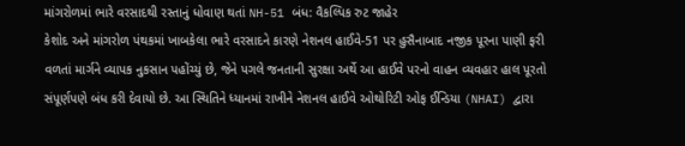માંગરોળમાં ભારે વરસાદથી રસ્તાનું ધોવાણ થતાં NH-51 બંધ: વૈકલ્પિક રુટ જાહેર
કેશોદ અને માંગરોળ પંથકમાં ખાબકેલા ભારે વરસાદને કારણે નેશનલ હાઈવે-51 પર હુસૈનાબાદ નજીક પૂરના પાણી ફરી વળતાં માર્ગને વ્યાપક નુકસાન પહોંચ્યું છે, જેને પગલે જનતાની સુરક્ષા અર્થે આ હાઈવે પરનો વાહન વ્યવહાર હાલ પૂરતો સંપૂર્ણપણે બંધ કરી દેવાયો છે. આ સ્થિતિને ધ્યાનમાં રાખીને નેશનલ હાઈવે ઓથોરિટી ઓફ ઈન્ડિયા (NHAI) દ્વારા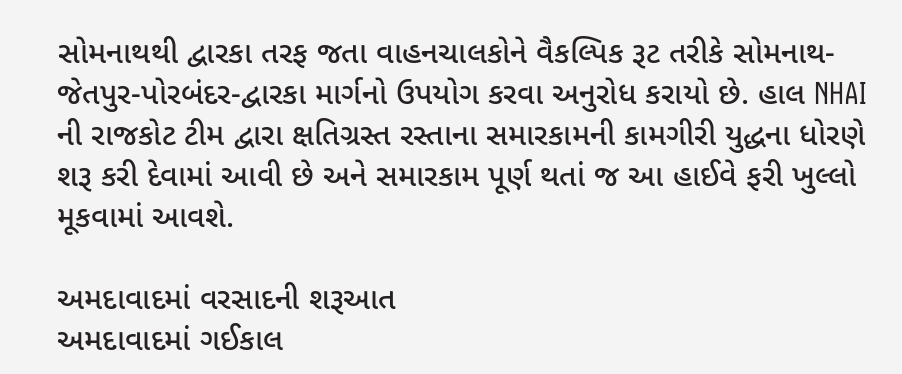સોમનાથથી દ્વારકા તરફ જતા વાહનચાલકોને વૈકલ્પિક રૂટ તરીકે સોમનાથ-જેતપુર-પોરબંદર-દ્વારકા માર્ગનો ઉપયોગ કરવા અનુરોધ કરાયો છે. હાલ NHAI ની રાજકોટ ટીમ દ્વારા ક્ષતિગ્રસ્ત રસ્તાના સમારકામની કામગીરી યુદ્ધના ધોરણે શરૂ કરી દેવામાં આવી છે અને સમારકામ પૂર્ણ થતાં જ આ હાઈવે ફરી ખુલ્લો મૂકવામાં આવશે.

અમદાવાદમાં વરસાદની શરૂઆત
અમદાવાદમાં ગઈકાલ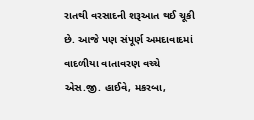રાતથી વરસાદની શરૂઆત થઈ ચૂકી છે. આજે પણ સંપૂર્ણ અમદાવાદમાં વાદળીયા વાતાવરણ વચ્ચે એસ.જી. હાઈવે, મકરબા,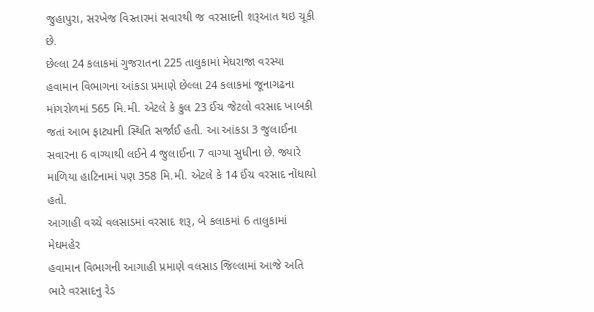જુહાપુરા, સરખેજ વિસ્તારમાં સવારથી જ વરસાદની શરૂઆત થઇ ચૂકી છે.
છેલ્લા 24 કલાકમાં ગુજરાતના 225 તાલુકામાં મેઘરાજા વરસ્યા
હવામાન વિભાગના આંકડા પ્રમાણે છેલ્લા 24 કલાકમાં જૂનાગઢના માંગરોળમાં 565 મિ.મી. એટલે કે કુલ 23 ઈંચ જેટલો વરસાદ ખાબકી જતાં આભ ફાટ્યાની સ્થિતિ સર્જાઈ હતી. આ આંકડા 3 જુલાઈના સવારના 6 વાગ્યાથી લઈને 4 જુલાઈના 7 વાગ્યા સુધીના છે. જ્યારે માળિયા હાટિનામાં પણ 358 મિ.મી. એટલે કે 14 ઈંચ વરસાદ નોંધાયો હતો.
આગાહી વચ્ચે વલસાડમાં વરસાદ શરૂ, બે કલાકમાં 6 તાલુકામાં મેઘમહેર
હવામાન વિભાગની આગાહી પ્રમાણે વલસાડ જિલ્લામાં આજે અતિ ભારે વરસાદનુ રેડ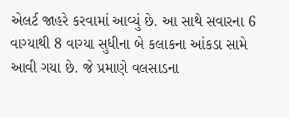એલર્ટ જાહરે કરવામાં આવ્યું છે. આ સાથે સવારના 6 વાગ્યાથી 8 વાગ્યા સુધીના બે કલાકના આંકડા સામે આવી ગયા છે. જે પ્રમાણે વલસાડના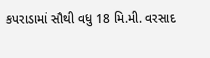કપરાડામાં સૌથી વધુ 18 મિ.મી. વરસાદ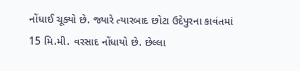નોંધાઈ ચૂક્યો છે. જ્યારે ત્યારબાદ છોટા ઉદેપુરના કાવંતમાં 15 મિ.મી. વરસાદ નોંધાયો છે. છેલ્લા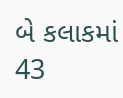બે કલાકમાં 43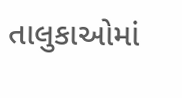તાલુકાઓમાં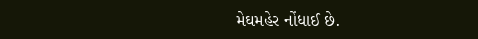મેઘમહેર નોંધાઈ છે.